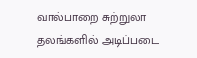வால்பாறை சுற்றுலா தலங்களில் அடிப்படை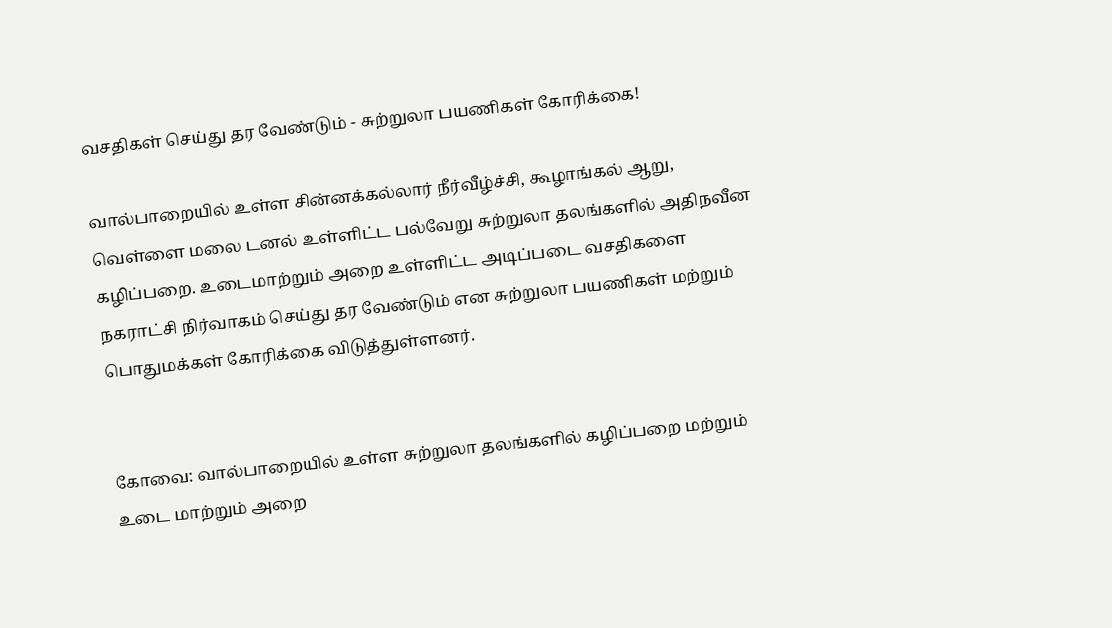வசதிகள் செய்து தர வேண்டும் - சுற்றுலா பயணிகள் கோரிக்கை!

வால்பாறையில் உள்ள சின்னக்கல்லார் நீர்வீழ்ச்சி, கூழாங்கல் ஆறு, வெள்ளை மலை டனல் உள்ளிட்ட பல்வேறு சுற்றுலா தலங்களில் அதிநவீன கழிப்பறை. உடைமாற்றும் அறை உள்ளிட்ட அடிப்படை வசதிகளை நகராட்சி நிர்வாகம் செய்து தர வேண்டும் என சுற்றுலா பயணிகள் மற்றும் பொதுமக்கள் கோரிக்கை விடுத்துள்ளனர்.


கோவை: வால்பாறையில் உள்ள சுற்றுலா தலங்களில் கழிப்பறை மற்றும் உடை மாற்றும் அறை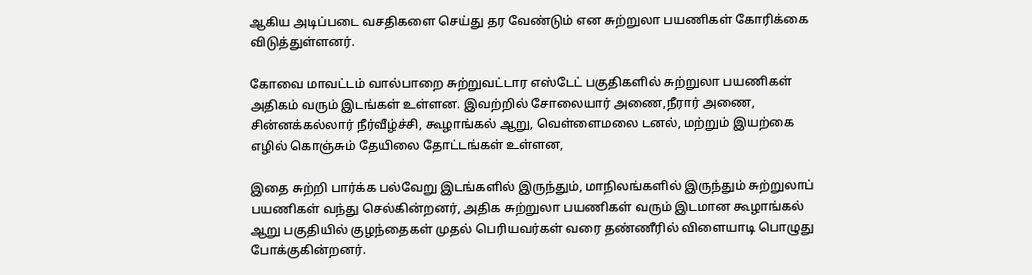ஆகிய அடிப்படை வசதிகளை செய்து தர வேண்டும் என சுற்றுலா பயணிகள் கோரிக்கை விடுத்துள்ளனர்.

கோவை மாவட்டம் வால்பாறை சுற்றுவட்டார எஸ்டேட் பகுதிகளில் சுற்றுலா பயணிகள் அதிகம் வரும் இடங்கள் உள்ளன. இவற்றில் சோலையார் அணை,நீரார் அணை, சின்னக்கல்லார் நீர்வீழ்ச்சி, கூழாங்கல் ஆறு, வெள்ளைமலை டனல், மற்றும் இயற்கை எழில் கொஞ்சும் தேயிலை தோட்டங்கள் உள்ளன,

இதை சுற்றி பார்க்க பல்வேறு இடங்களில் இருந்தும், மாநிலங்களில் இருந்தும் சுற்றுலாப் பயணிகள் வந்து செல்கின்றனர், அதிக சுற்றுலா பயணிகள் வரும் இடமான கூழாங்கல் ஆறு பகுதியில் குழந்தைகள் முதல் பெரியவர்கள் வரை தண்ணீரில் விளையாடி பொழுது போக்குகின்றனர்.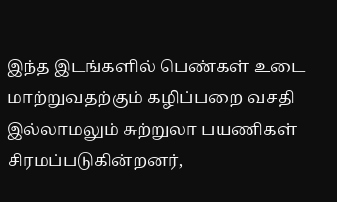இந்த இடங்களில் பெண்கள் உடை மாற்றுவதற்கும் கழிப்பறை வசதி இல்லாமலும் சுற்றுலா பயணிகள் சிரமப்படுகின்றனர்,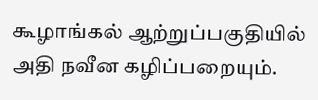கூழாங்கல் ஆற்றுப்பகுதியில் அதி நவீன கழிப்பறையும்.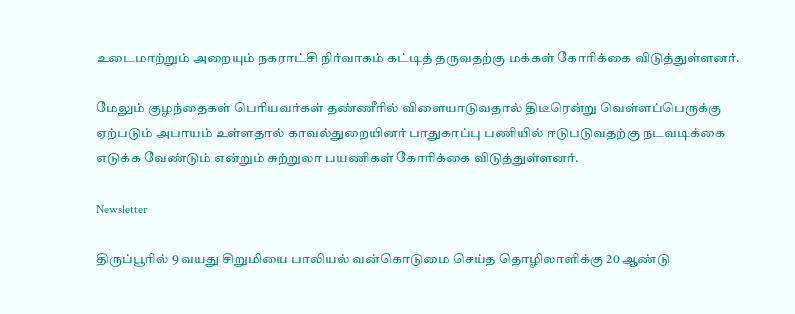உடைமாற்றும் அறையும் நகராட்சி நிர்வாகம் கட்டித் தருவதற்கு மக்கள் கோரிக்கை விடுத்துள்ளனர்.

மேலும் குழந்தைகள் பெரியவர்கள் தண்ணீரில் விளையாடுவதால் திடீரென்று வெள்ளப்பெருக்கு ஏற்படும் அபாயம் உள்ளதால் காவல்துறையினர் பாதுகாப்பு பணியில் ஈடுபடுவதற்கு நடவடிக்கை எடுக்க வேண்டும் என்றும் சுற்றுலா பயணிகள் கோரிக்கை விடுத்துள்ளனர்.

Newsletter

திருப்பூரில் 9 வயது சிறுமியை பாலியல் வன்கொடுமை செய்த தொழிலாளிக்கு 20 ஆண்டு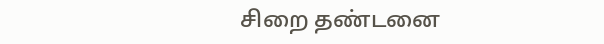சிறை தண்டனை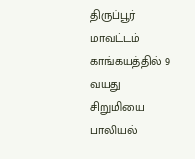திருப்பூர் மாவட்டம் காங்கயத்தில் 9 வயது சிறுமியை பாலியல்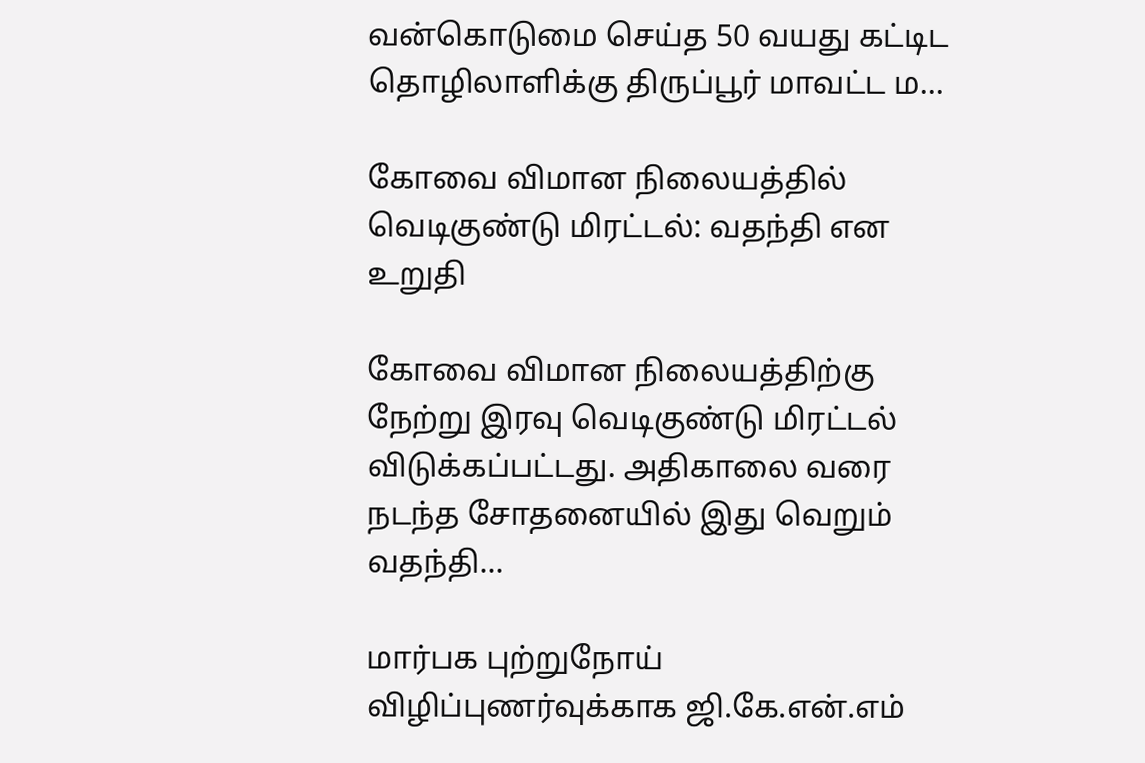வன்கொடுமை செய்த 50 வயது கட்டிட தொழிலாளிக்கு திருப்பூர் மாவட்ட ம...

கோவை விமான நிலையத்தில் வெடிகுண்டு மிரட்டல்: வதந்தி என உறுதி

கோவை விமான நிலையத்திற்கு நேற்று இரவு வெடிகுண்டு மிரட்டல் விடுக்கப்பட்டது. அதிகாலை வரை நடந்த சோதனையில் இது வெறும் வதந்தி...

மார்பக புற்றுநோய் விழிப்புணர்வுக்காக ஜி.கே.என்.எம்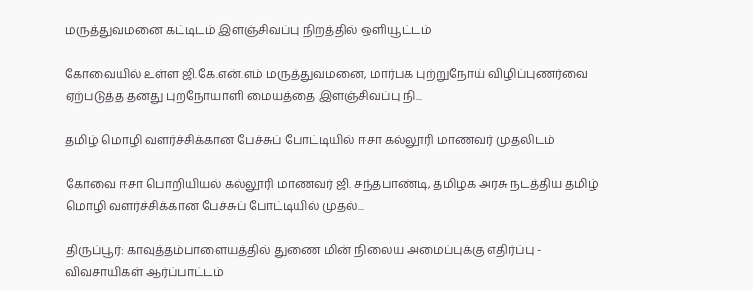மருத்துவமனை கட்டிடம் இளஞ்சிவப்பு நிறத்தில் ஒளியூட்டம்

கோவையில் உள்ள ஜி.கே.என்.எம் மருத்துவமனை, மார்பக புற்றுநோய் விழிப்புணர்வை ஏற்படுத்த தனது புறநோயாளி மையத்தை இளஞ்சிவப்பு நி...

தமிழ் மொழி வளர்ச்சிக்கான பேச்சுப் போட்டியில் ஈசா கல்லூரி மாணவர் முதலிடம்

கோவை ஈசா பொறியியல் கல்லூரி மாணவர் ஜி. சந்தபாண்டி, தமிழக அரசு நடத்திய தமிழ் மொழி வளர்ச்சிக்கான பேச்சுப் போட்டியில் முதல்...

திருப்பூர்: காவுத்தம்பாளையத்தில் துணை மின் நிலைய அமைப்புக்கு எதிர்ப்பு - விவசாயிகள் ஆர்ப்பாட்டம்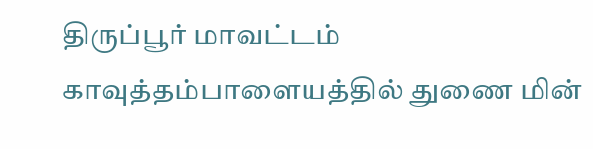திருப்பூர் மாவட்டம் காவுத்தம்பாளையத்தில் துணை மின்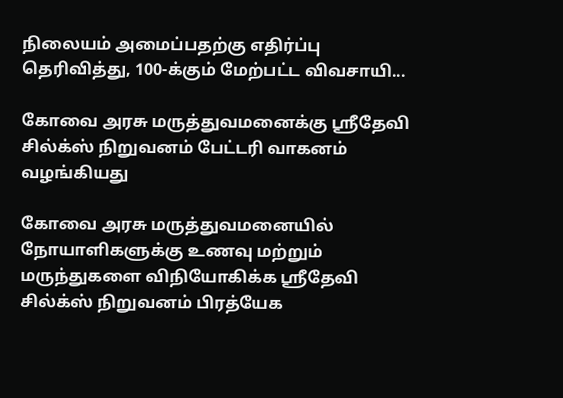நிலையம் அமைப்பதற்கு எதிர்ப்பு தெரிவித்து, 100-க்கும் மேற்பட்ட விவசாயி...

கோவை அரசு மருத்துவமனைக்கு ஸ்ரீதேவி சில்க்ஸ் நிறுவனம் பேட்டரி வாகனம் வழங்கியது

கோவை அரசு மருத்துவமனையில் நோயாளிகளுக்கு உணவு மற்றும் மருந்துகளை விநியோகிக்க ஸ்ரீதேவி சில்க்ஸ் நிறுவனம் பிரத்யேக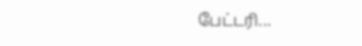பேட்டரி...